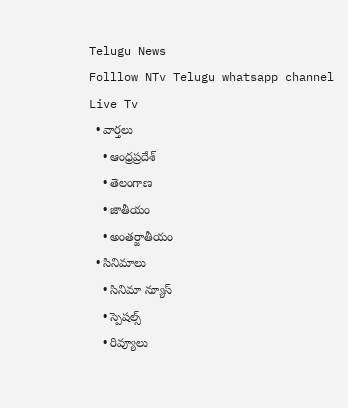Telugu News
Folllow NTv Telugu whatsapp channel Live Tv
  • వార్తలు
    • ఆంధ్రప్రదేశ్
    • తెలంగాణ
    • జాతీయం
    • అంతర్జాతీయం
  • సినిమాలు
    • సినిమా న్యూస్
    • స్పెషల్స్
    • రివ్యూలు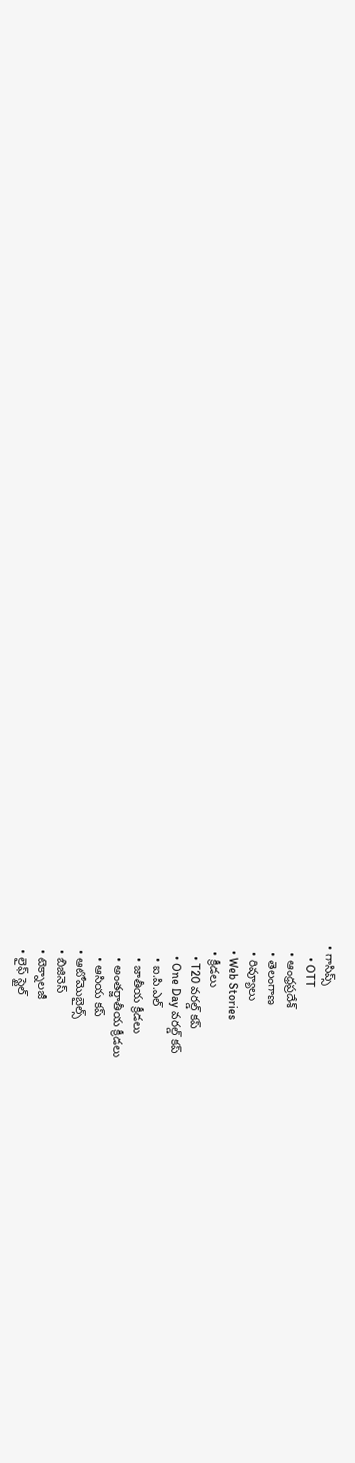• గాసిప్స్
    • OTT
  • ఆంధ్రప్రదేశ్
  • తెలంగాణ
  • రివ్యూలు
  • Web Stories
  • క్రీడలు
    • T20 వరల్డ్ కప్
    • One Day వరల్డ్ కప్
    • ఐ.పి.ఎల్
    • జాతీయ క్రీడలు
    • అంతర్జాతీయ క్రీడలు
    • ఆసియ కప్
  • ఆటోమొబైల్స్
  • బిజినెస్‌
  • టెక్నాలజీ
  • లైఫ్ స్టైల్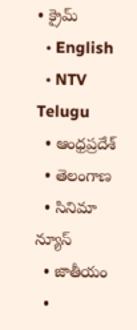• క్రైమ్
  • English
  • NTV Telugu
  • ఆంధ్రప్రదేశ్
  • తెలంగాణ
  • సినిమా న్యూస్
  • జాతీయం
  •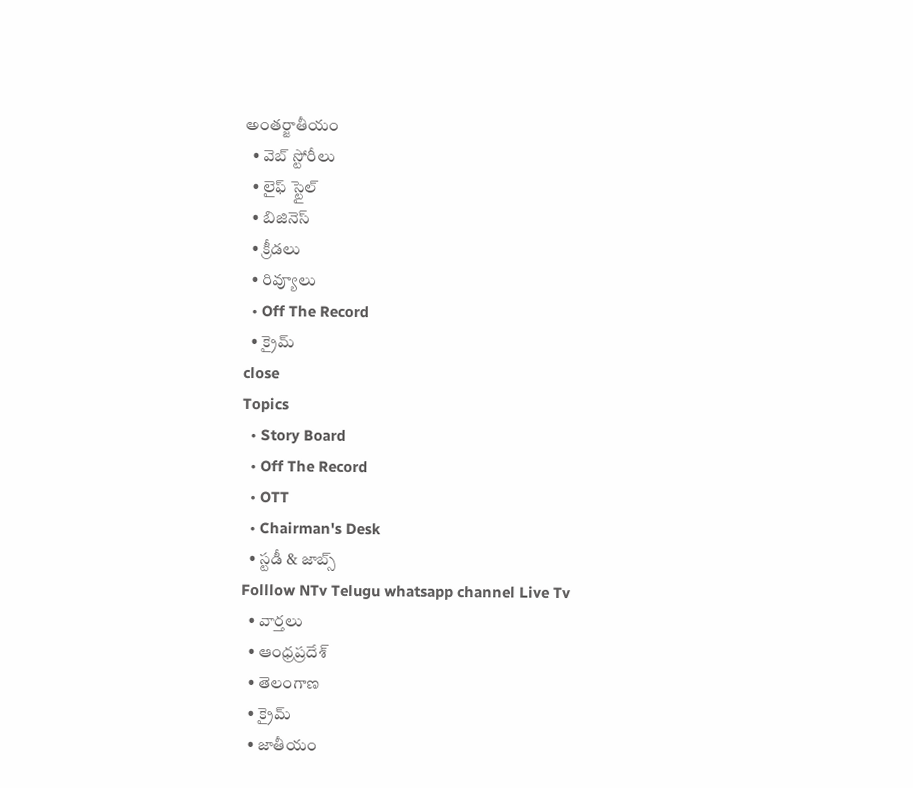అంతర్జాతీయం
  • వెబ్ స్టోరీలు
  • లైఫ్ స్టైల్
  • బిజినెస్‌
  • క్రీడలు
  • రివ్యూలు
  • Off The Record
  • క్రైమ్
close
Topics
  • Story Board
  • Off The Record
  • OTT
  • Chairman's Desk
  • స్టడీ & జాబ్స్
Folllow NTv Telugu whatsapp channel Live Tv
  • వార్తలు
  • ఆంధ్రప్రదేశ్
  • తెలంగాణ
  • క్రైమ్
  • జాతీయం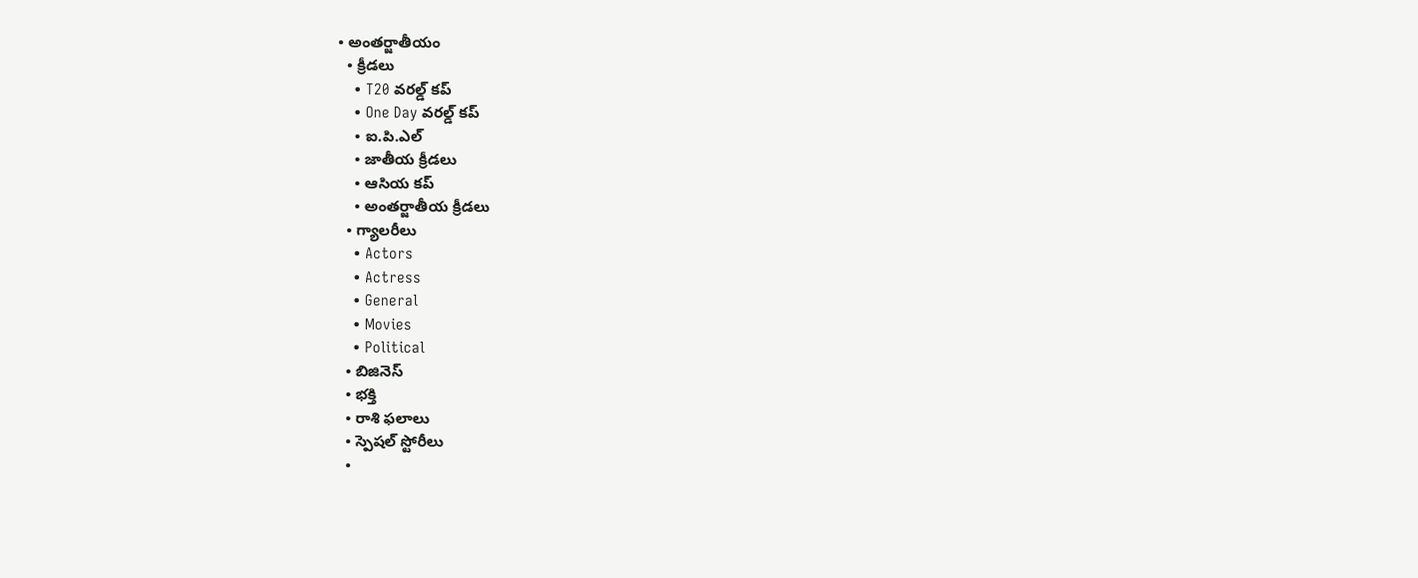• అంతర్జాతీయం
  • క్రీడలు
    • T20 వరల్డ్ కప్
    • One Day వరల్డ్ కప్
    • ఐ.పి.ఎల్
    • జాతీయ క్రీడలు
    • ఆసియ కప్
    • అంతర్జాతీయ క్రీడలు
  • గ్యాలరీలు
    • Actors
    • Actress
    • General
    • Movies
    • Political
  • బిజినెస్‌
  • భక్తి
  • రాశి ఫలాలు
  • స్పెషల్‌ స్టోరీలు
  •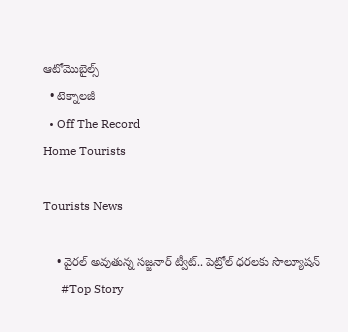ఆటోమొబైల్స్
  • టెక్నాలజీ
  • Off The Record
Home Tourists

Tourists News

    • వైరల్ అవుతున్న సజ్జనార్ ట్వీట్.. పెట్రోల్ ధరలకు సొల్యూషన్
      #Top Story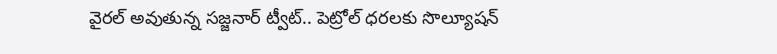వైరల్ అవుతున్న సజ్జనార్ ట్వీట్.. పెట్రోల్ ధరలకు సొల్యూషన్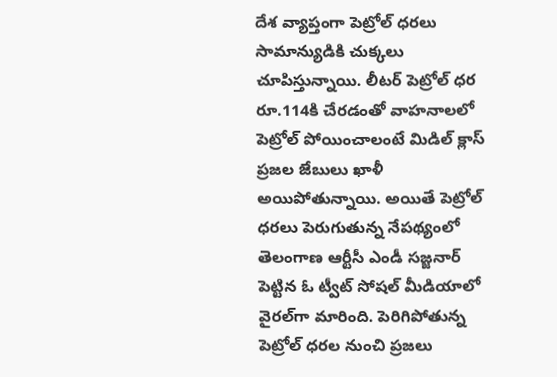దేశ వ్యాప్తంగా పెట్రోల్ ధరలు సామాన్యుడికి చుక్కలు చూపిస్తున్నాయి. లీటర్ పెట్రోల్ ధర రూ.114కి చేరడంతో వాహనాలలో పెట్రోల్ పోయించాలంటే మిడిల్ క్లాస్ ప్రజల జేబులు ఖాళీ అయిపోతున్నాయి. అయితే పెట్రోల్ ధరలు పెరుగుతున్న నేపథ్యంలో తెలంగాణ ఆర్టీసీ ఎండీ సజ్జనార్ పెట్టిన ఓ ట్వీట్ సోషల్ మీడియాలో వైరల్‌గా మారింది. పెరిగిపోతున్న పెట్రోల్ ధరల నుంచి ప్రజలు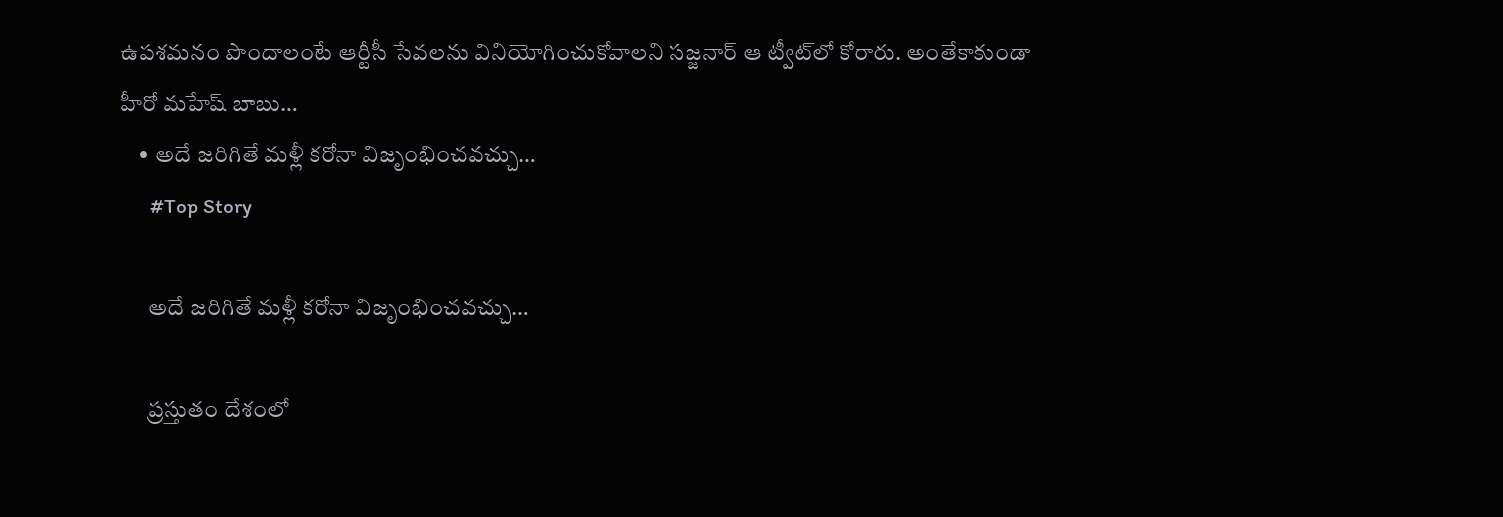ఉపశమనం పొందాలంటే ఆర్టీసీ సేవలను వినియోగించుకోవాలని సజ్జనార్ ఆ ట్వీట్‌లో కోరారు. అంతేకాకుండా హీరో మహేష్ బాబు…
    • అదే జ‌రిగితే మ‌ళ్లీ క‌రోనా విజృంభించ‌వ‌చ్చు…
      #Top Story

      అదే జ‌రిగితే మ‌ళ్లీ క‌రోనా విజృంభించ‌వ‌చ్చు…

      ప్ర‌స్తుతం దేశంలో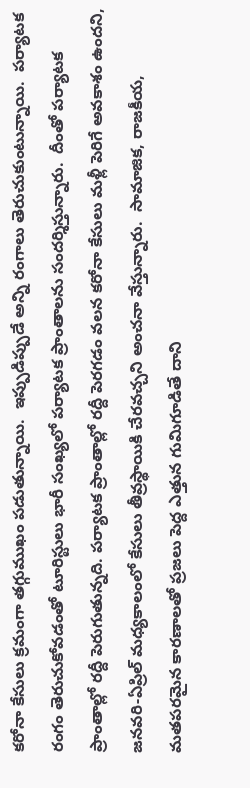క‌రోనా కేసులు క్ర‌మంగా తగ్గుముఖం ప‌డుతున్నాయి.  ఇప్పుడిప్పుడే అన్ని రంగాలు తెరుచుకుంటున్నాయి.  ప‌ర్యాట‌క రంగం తెరుచుకోవ‌డంతో టూరిస్టులు భారీ సంఖ్య‌లో ప‌ర్యాట‌క ప్రాంతాల‌ను సంద‌ర్శిస్తున్నారు.  దీంతో ప‌ర్యాట‌క ప్రాంతాల్లో ర‌ద్దీ పెరుగుతున్న‌ది. ప‌ర్యాటక ప్రాంతాల్లో ర‌ద్దీ పెర‌గ‌డం వ‌ల‌న క‌రోనా కేసులు మ‌ళ్లీ పెరిగే అవ‌కాశం ఉంద‌ని, జ‌న‌వ‌రి-ఏప్రిల్ మ‌ధ్య‌కాలంలో కేసులు తీవ్ర‌స్థాయికి చేర‌వ‌చ్చ‌ని అంచ‌నా వేస్తున్నారు.  సామాజిక‌, రాజ‌కీయ‌, మత‌ప‌ర‌మైన కార‌ణాల‌తో ప్ర‌జ‌లు పెద్ద ఎత్తున గుమిగూడితే దాని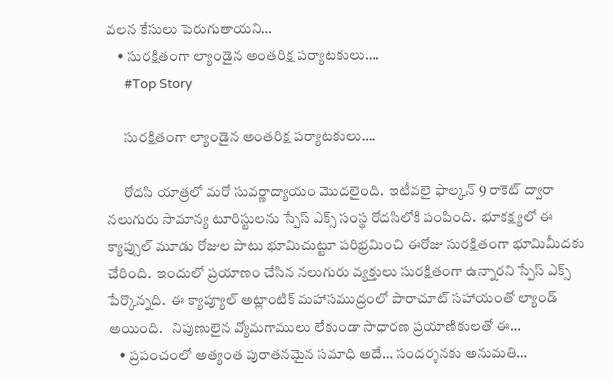వ‌ల‌న కేసులు పెరుగుతాయ‌ని…
    • సురక్షితంగా ల్యాండైన అంత‌రిక్ష ప‌ర్యాట‌కులు….
      #Top Story

      సురక్షితంగా ల్యాండైన అంత‌రిక్ష ప‌ర్యాట‌కులు….

      రోదసి యాత్ర‌లో మ‌రో సువ‌ర్ణాద్యాయం మొద‌లైంది.  ఇటీవ‌లై ఫాల్కన్ 9 రాకెట్ ద్వారా న‌లుగురు సామాన్య టూరిస్టుల‌ను స్పేస్ ఎక్స్ సంస్థ రోద‌సిలోకి పంపింది.  భూక‌క్ష్యలో ఈ క్యాప్సుల్ మూడు రోజుల పాటు భూమిచుట్టూ ప‌రిభ్ర‌మించి ఈరోజు సుర‌క్షితంగా భూమిమీద‌కు చేరింది.  ఇందులో ప్ర‌యాణం చేసిన న‌లుగురు వ్య‌క్తులు సుర‌క్షితంగా ఉన్నార‌ని స్పేస్ ఎక్స్ పేర్కొన్న‌ది.  ఈ క్యాప్యూల్ అట్లాంటిక్ మ‌హాస‌ముద్రంలో పారాచూట్ స‌హాయంతో ల్యాండ్ అయింది.   నిపుణులైన వ్యోమ‌గాములు లేకుండా సాధార‌ణ ప్ర‌యాణికుల‌తో ఈ…
    • ప్ర‌పంచంలో అత్యంత పురాత‌న‌మైన స‌మాధి అదే… సంద‌ర్శ‌న‌కు అనుమ‌తి…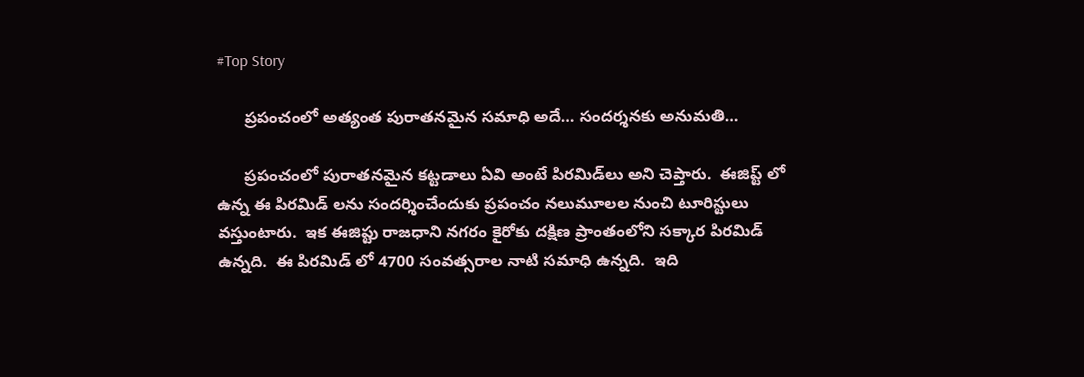#Top Story

      ప్ర‌పంచంలో అత్యంత పురాత‌న‌మైన స‌మాధి అదే… సంద‌ర్శ‌న‌కు అనుమ‌తి…

      ప్ర‌పంచంలో పురాత‌న‌మైన క‌ట్ట‌డాలు ఏవి అంటే పిర‌మిడ్‌లు అని చెప్తారు.  ఈజిప్ట్ లో ఉన్న ఈ పిర‌మిడ్ ల‌ను సంద‌ర్శించేందుకు ప్ర‌పంచం న‌లుమూల‌ల నుంచి టూరిస్టులు వ‌స్తుంటారు.  ఇక ఈజిప్టు రాజ‌ధాని న‌గ‌రం కైరోకు ద‌క్షిణ ప్రాంతంలోని స‌క్కార పిర‌మిడ్ ఉన్న‌ది.  ఈ పిర‌మిడ్ లో 4700 సంవ‌త్స‌రాల నాటి స‌మాధి ఉన్న‌ది.  ఇది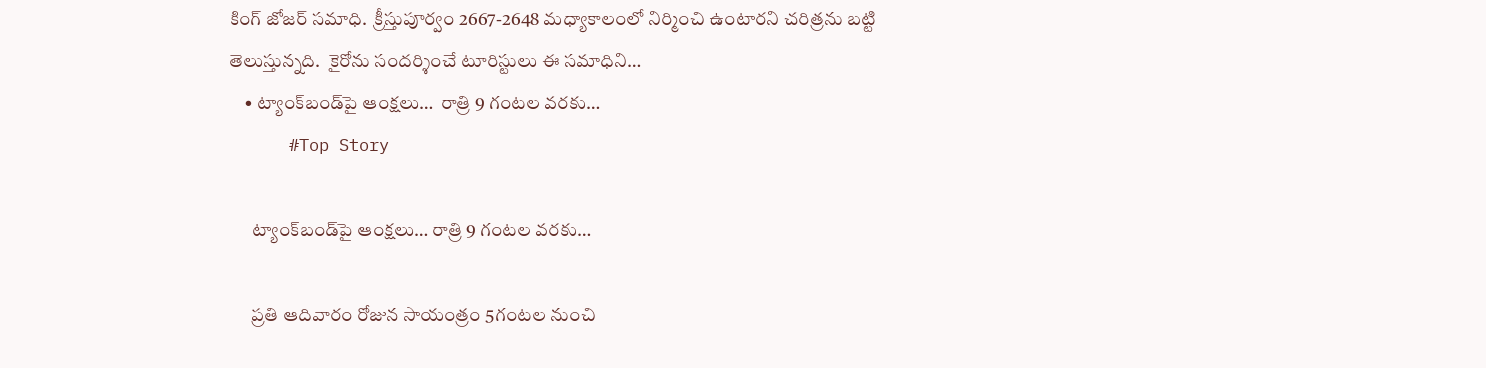కింగ్ జోజ‌ర్ స‌మాధి.  క్రీస్తుపూర్వం 2667-2648 మ‌ధ్యాకాలంలో నిర్మించి ఉంటార‌ని చరిత్ర‌ను బ‌ట్టి తెలుస్తున్న‌ది.  కైరోను సంద‌ర్శించే టూరిస్టులు ఈ స‌మాధిని…
    • ట్యాంక్‌బండ్‌పై ఆంక్షలు…  రాత్రి 9 గంటల వరకు…
      #Top Story

      ట్యాంక్‌బండ్‌పై ఆంక్షలు… రాత్రి 9 గంటల వరకు…

      ప్ర‌తి ఆదివారం రోజున సాయంత్రం 5గంట‌ల నుంచి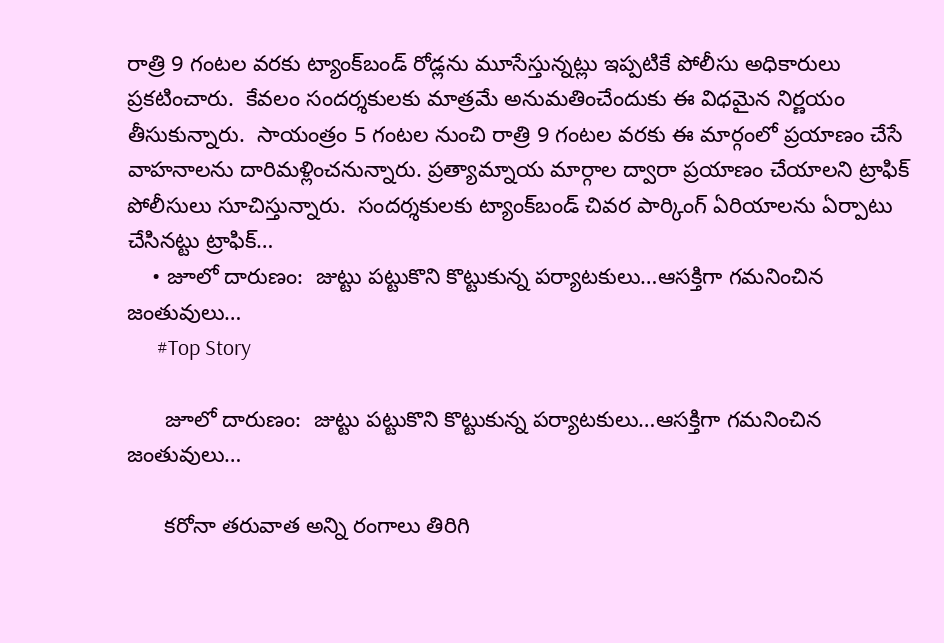రాత్రి 9 గంట‌ల వ‌ర‌కు ట్యాంక్‌బండ్ రోడ్ల‌ను మూసేస్తున్న‌ట్లు ఇప్ప‌టికే పోలీసు అధికారులు ప్ర‌క‌టించారు.  కేవ‌లం సంద‌ర్శ‌కుల‌కు మాత్ర‌మే అనుమ‌తించేందుకు ఈ విధ‌మైన నిర్ణ‌యం తీసుకున్నారు.  సాయంత్రం 5 గంట‌ల నుంచి రాత్రి 9 గంట‌ల వ‌రకు ఈ మార్గంలో ప్ర‌యాణం చేసే వాహ‌నాల‌ను దారిమ‌ళ్లించ‌నున్నారు. ప్ర‌త్యామ్నాయ మార్గాల ద్వారా ప్ర‌యాణం చేయాల‌ని ట్రాఫిక్ పోలీసులు సూచిస్తున్నారు.  సంద‌ర్శ‌కుల‌కు ట్యాంక్‌బండ్ చివ‌ర పార్కింగ్ ఏరియాల‌ను ఏర్పాటు చేసిన‌ట్టు ట్రాఫిక్…
    • జూలో దారుణం:  జుట్టు పట్టుకొని కొట్టుకున్న పర్యాటకులు…ఆసక్తిగా గమనించిన జంతువులు…
      #Top Story

      జూలో దారుణం:  జుట్టు పట్టుకొని కొట్టుకున్న పర్యాటకులు…ఆసక్తిగా గమనించిన జంతువులు…

      క‌రోనా త‌రువాత అన్ని రంగాలు తిరిగి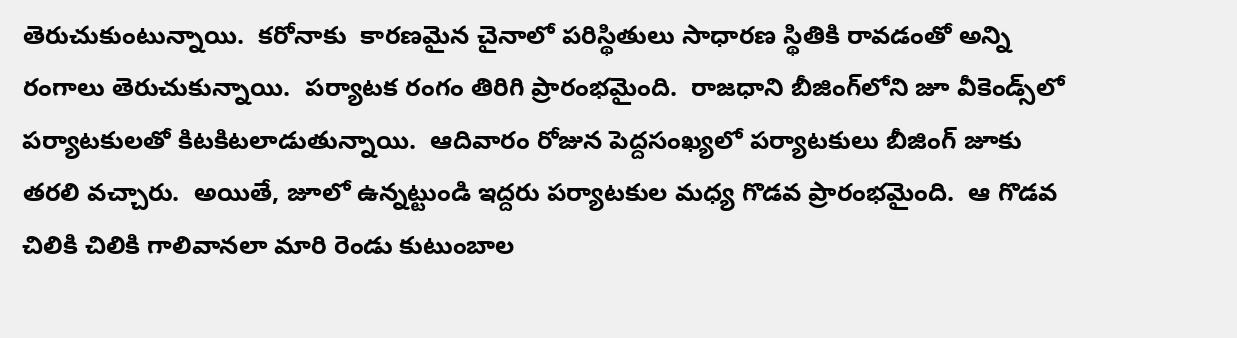తెరుచుకుంటున్నాయి.  క‌రోనాకు  కార‌ణ‌మైన చైనాలో ప‌రిస్థితులు సాధార‌ణ స్థితికి రావ‌డంతో అన్ని రంగాలు తెరుచుకున్నాయి.  ప‌ర్యాట‌క రంగం తిరిగి ప్రారంభ‌మైంది.  రాజ‌ధాని బీజింగ్‌లోని జూ వీకెండ్స్‌లో ప‌ర్యాట‌కుల‌తో కిట‌కిట‌లాడుతున్నాయి.  ఆదివారం రోజున పెద్ద‌సంఖ్య‌లో ప‌ర్యాట‌కులు బీజింగ్ జూకు త‌ర‌లి వ‌చ్చారు.  అయితే, జూలో ఉన్న‌ట్టుండి ఇద్ద‌రు ప‌ర్యాట‌కుల మ‌ధ్య గొడ‌వ ప్రారంభ‌మైంది.  ఆ గొడ‌వ చిలికి చిలికి గాలివాన‌లా మారి రెండు కుటుంబాల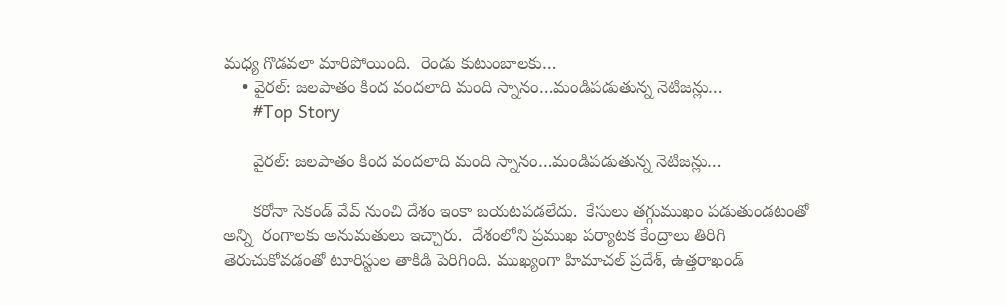మ‌ధ్య గొడ‌వ‌లా మారిపోయింది.  రెండు కుటుంబాలకు…
    • వైర‌ల్: జ‌ల‌పాతం కింద వంద‌లాది మంది స్నానం…మండిప‌డుతున్న నెటిజ‌న్లు…
      #Top Story

      వైర‌ల్: జ‌ల‌పాతం కింద వంద‌లాది మంది స్నానం…మండిప‌డుతున్న నెటిజ‌న్లు…

      క‌రోనా సెకండ్ వేవ్ నుంచి దేశం ఇంకా బ‌య‌ట‌ప‌డ‌లేదు.  కేసులు త‌గ్గుముఖం ప‌డుతుండ‌టంతో అన్ని  రంగాల‌కు అనుమ‌తులు ఇచ్చారు.  దేశంలోని ప్ర‌ముఖ ప‌ర్యాట‌క కేంద్రాలు తిరిగి తెరుచుకోవ‌డంతో టూరిస్టుల తాకిడి పెరిగింది. ముఖ్యంగా హిమాచ‌ల్ ప్ర‌దేశ్‌, ఉత్త‌రాఖండ్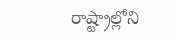రాష్ట్రాల్లోని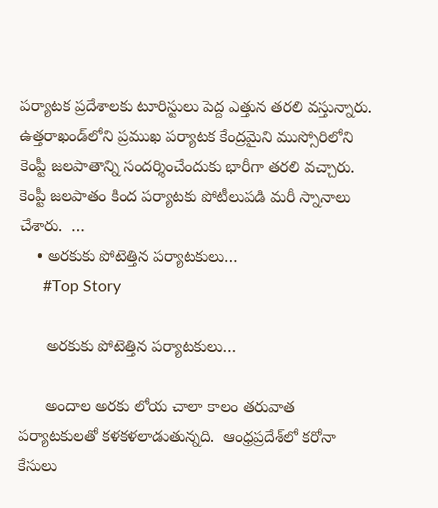ప‌ర్యాటక ప్ర‌దేశాల‌కు టూరిస్టులు పెద్ద ఎత్తున త‌ర‌లి వ‌స్తున్నారు.  ఉత్త‌రాఖండ్‌లోని ప్ర‌ముఖ ప‌ర్యాట‌క కేంద్ర‌మైని ముస్సోరిలోని కెంప్టీ జ‌ల‌పాతాన్ని సంద‌ర్శించేందుకు భారీగా త‌ర‌లి వ‌చ్చారు.  కెంప్టీ జ‌ల‌పాతం కింద ప‌ర్యాట‌కు పోటీలుప‌డి మ‌రీ స్నానాలు చేశారు.  …
    • అర‌కుకు పోటెత్తిన ప‌ర్యాట‌కులు…
      #Top Story

      అర‌కుకు పోటెత్తిన ప‌ర్యాట‌కులు…

      అందాల అర‌కు లోయ చాలా కాలం త‌రువాత పర్యాట‌కుల‌తో క‌ళ‌క‌ళ‌లాడుతున్న‌ది.  ఆంధ్ర‌ప్ర‌దేశ్‌లో క‌రోనా కేసులు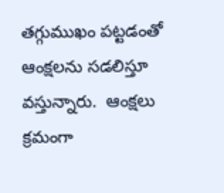తగ్గుముఖం ప‌ట్ట‌డంతో ఆంక్ష‌ల‌ను స‌డ‌లిస్తూ వ‌స్తున్నారు.  ఆంక్ష‌లు క్ర‌మంగా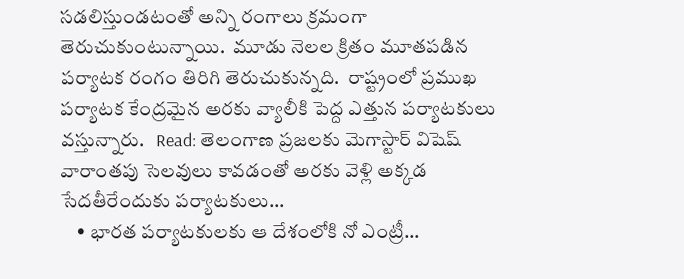స‌డ‌లిస్తుండ‌టంతో అన్ని రంగాలు క్ర‌మంగా తెరుచుకుంటున్నాయి.  మూడు నెల‌ల క్రితం మూత‌ప‌డిన ప‌ర్యాట‌క రంగం తిరిగి తెరుచుకున్న‌ది.  రాష్ట్రంలో ప్ర‌ముఖ ప‌ర్యాట‌క కేంద్ర‌మైన అర‌కు వ్యాలీకి పెద్ద ఎత్తున ప‌ర్యాట‌కులు వ‌స్తున్నారు.   Read: తెలంగాణ ప్రజలకు మెగాస్టార్ విషెష్ వారాంత‌పు సెల‌వులు కావ‌డంతో అర‌కు వెళ్లి అక్క‌డ సేద‌తీరేందుకు ప‌ర్యాట‌కులు…
    • భార‌త ప‌ర్యాట‌కుల‌కు ఆ దేశంలోకి నో ఎంట్రీ…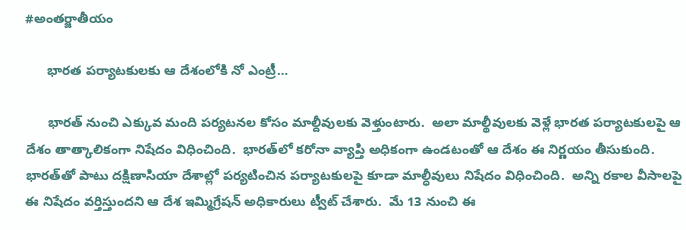#అంతర్జాతీయం

      భార‌త ప‌ర్యాట‌కుల‌కు ఆ దేశంలోకి నో ఎంట్రీ…

      భార‌త్ నుంచి ఎక్కువ మంది ప‌ర్య‌ట‌న‌ల కోసం మాల్దీవులకు వెళ్తుంటారు.  అలా మాల్థీవుల‌కు వెళ్లే భార‌త ప‌ర్యాట‌కుల‌పై ఆ దేశం తాత్కాలికంగా నిషేదం విధించింది.  భార‌త్‌లో క‌రోనా వ్యాప్తి అధికంగా ఉండ‌టంతో ఆ దేశం ఈ నిర్ణ‌యం తీసుకుంది.  భార‌త్‌తో పాటు ద‌క్షిణాసియా దేశాల్లో ప‌ర్య‌టించిన ప‌ర్యాట‌కుల‌పై కూడా మాల్ధీవులు నిషేదం విధించింది.  అన్ని ర‌కాల వీసాల‌పై ఈ నిషేదం వ‌ర్తిస్తుంద‌ని ఆ దేశ ఇమ్మిగ్రేష‌న్ అధికారులు ట్వీట్ చేశారు.  మే 13 నుంచి ఈ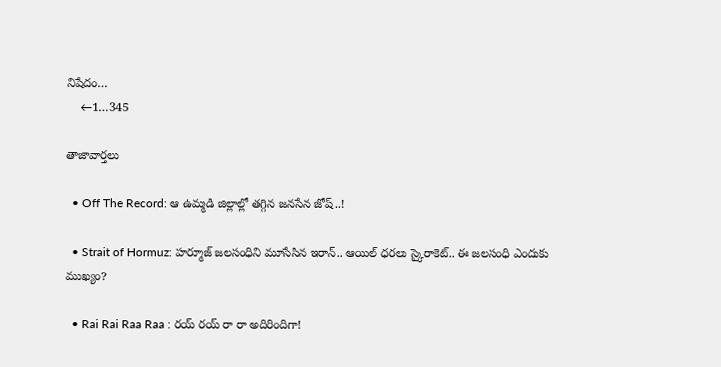నిషేదం…
    ←1…345

తాజావార్తలు

  • Off The Record: ఆ ఉమ్మడి జిల్లాల్లో తగ్గిన జనసేన జోష్..!

  • Strait of Hormuz: హర్మూజ్‌ జలసంధిని మూసేసిన ఇరాన్.. ఆయిల్ ధరలు స్కైరాకెట్.. ఈ జలసంధి ఎందుకు ముఖ్యం?

  • Rai Rai Raa Raa : రయ్ రయ్ రా రా అదిరిందిగా!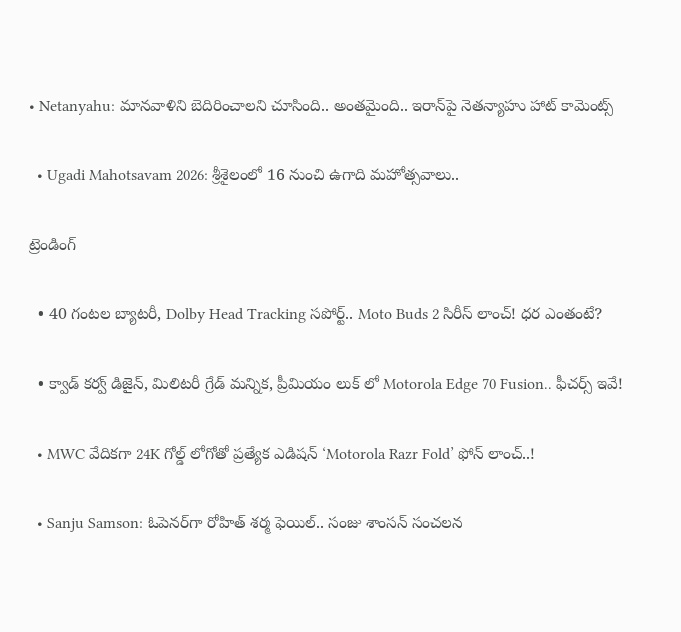• Netanyahu: మానవాళిని బెదిరించాలని చూసింది.. అంతమైంది.. ఇరాన్‌పై నెతన్యాహు హాట్ కామెంట్స్

  • Ugadi Mahotsavam 2026: శ్రీశైలంలో 16 నుంచి ఉగాది మహోత్సవాలు..

ట్రెండింగ్‌

  • 40 గంటల బ్యాటరీ, Dolby Head Tracking సపోర్ట్.. Moto Buds 2 సిరీస్ లాంచ్! ధర ఎంతంటే?

  • క్వాడ్ కర్వ్ డిజైన్, మిలిటరీ గ్రేడ్ మన్నిక, ప్రీమియం లుక్ లో Motorola Edge 70 Fusion.. ఫీచర్స్ ఇవే!

  • MWC వేదికగా 24K గోల్డ్ లోగోతో ప్రత్యేక ఎడిషన్ ‘Motorola Razr Fold’ ఫోన్ లాంచ్..!

  • Sanju Samson: ఓపెనర్‌గా రోహిత్ శర్మ ఫెయిల్.. సంజు శాంసన్ సంచలన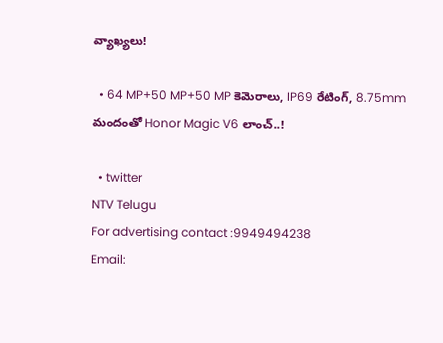వ్యాఖ్యలు!

  • 64 MP+50 MP+50 MP కెమెరాలు, IP69 రేటింగ్, 8.75mm మందంతో Honor Magic V6 లాంచ్..!

  • twitter
NTV Telugu
For advertising contact :9949494238
Email: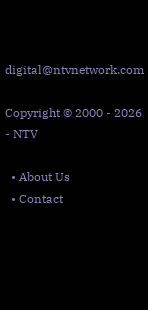digital@ntvnetwork.com

Copyright © 2000 - 2026 - NTV

  • About Us
  • Contact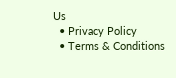Us
  • Privacy Policy
  • Terms & Conditions